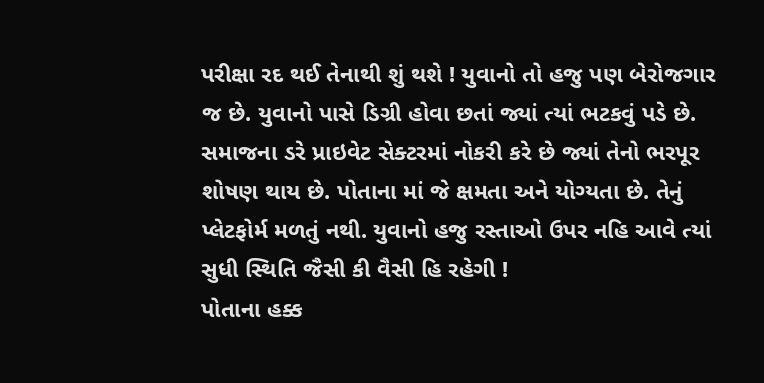પરીક્ષા રદ થઈ તેનાથી શું થશે ! યુવાનો તો હજુ પણ બેરોજગાર જ છે. યુવાનો પાસે ડિગ્રી હોવા છતાં જ્યાં ત્યાં ભટકવું પડે છે.
સમાજના ડરે પ્રાઇવેટ સેક્ટરમાં નોકરી કરે છે જ્યાં તેનો ભરપૂર શોષણ થાય છે. પોતાના માં જે ક્ષમતા અને યોગ્યતા છે. તેનું પ્લેટફોર્મ મળતું નથી. યુવાનો હજુ રસ્તાઓ ઉપર નહિ આવે ત્યાં સુધી સ્થિતિ જૈસી કી વૈસી હિ રહેગી !
પોતાના હક્ક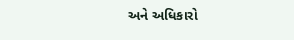અને અધિકારો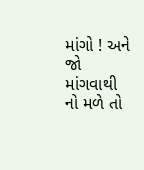માંગો ! અને જો માંગવાથી નો મળે તો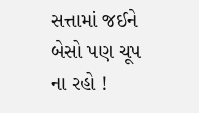સત્તામાં જઈને બેસો પણ ચૂપ ના રહો !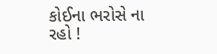કોઈના ભરોસે ના રહો !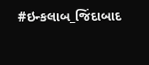#ઇન્કલાબ_જિંદાબાદ